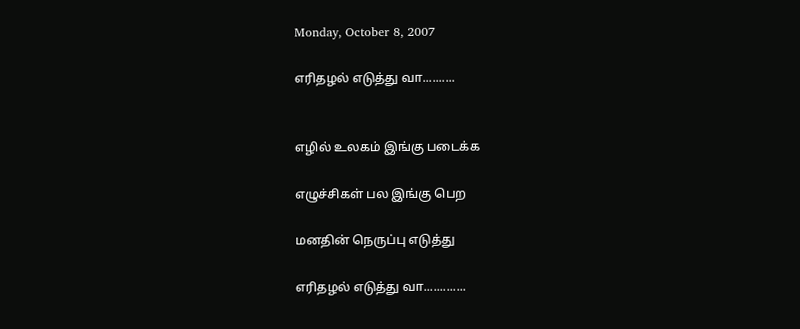Monday, October 8, 2007

எரிதழல் எடுத்து வா..........


எழில் உலகம் இங்கு படைக்க

எழுச்சிகள் பல இங்கு பெற

மனதின் நெருப்பு எடுத்து

எரிதழல் எடுத்து வா.............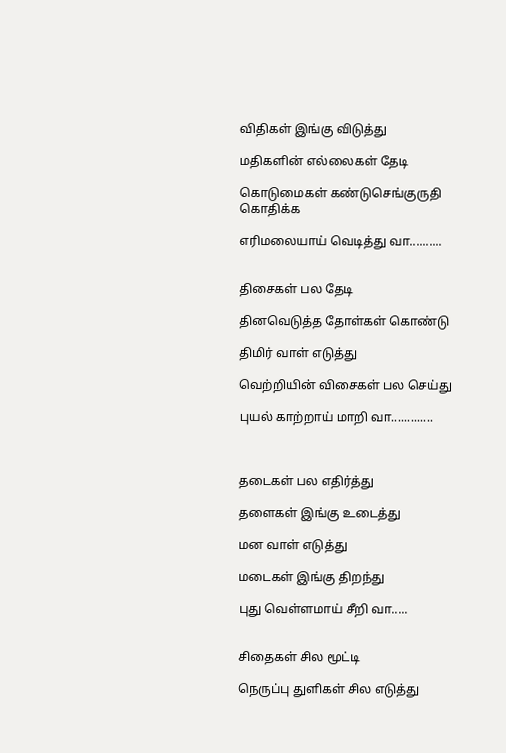விதிகள் இங்கு விடுத்து

மதிகளின் எல்லைகள் தேடி

கொடுமைகள் கண்டுசெங்குருதி கொதிக்க

எரிமலையாய் வெடித்து வா..........


திசைகள் பல தேடி

தினவெடுத்த தோள்கள் கொண்டு

திமிர் வாள் எடுத்து

வெற்றியின் விசைகள் பல செய்து

புயல் காற்றாய் மாறி வா.............



தடைகள் பல எதிர்த்து

தளைகள் இங்கு உடைத்து

மன வாள் எடுத்து

மடைகள் இங்கு திறந்து

புது வெள்ளமாய் சீறி வா.....


சிதைகள் சில மூட்டி

நெருப்பு துளிகள் சில எடுத்து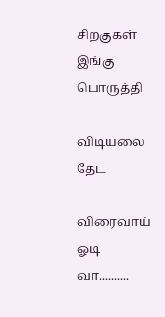சிறகுகள் இங்கு பொருத்தி

விடியலை தேட

விரைவாய் ஓடி வா..........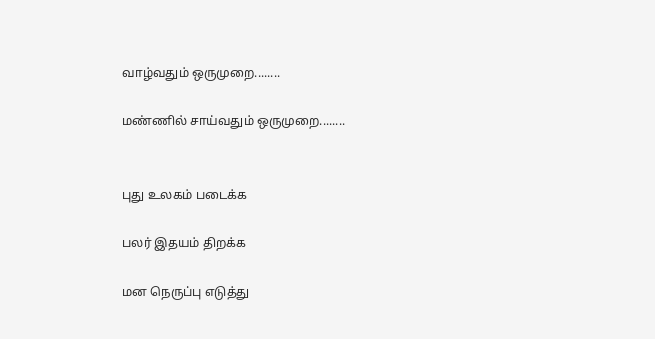வாழ்வதும் ஒருமுறை........

மண்ணில் சாய்வதும் ஒருமுறை........


புது உலகம் படைக்க

பலர் இதயம் திறக்க

மன நெருப்பு எடுத்து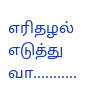எரிதழல் எடுத்து வா...........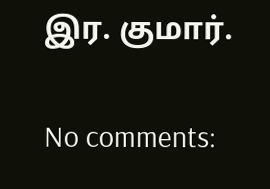இர. குமார்.

No comments: